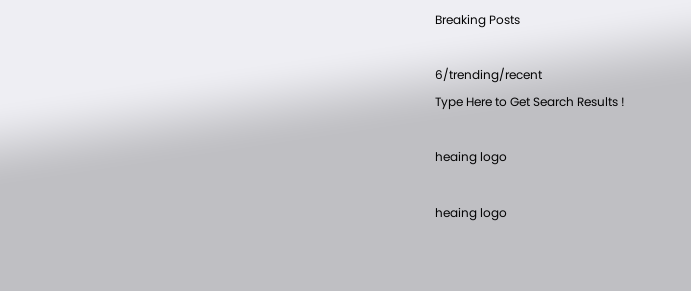Breaking Posts

6/trending/recent
Type Here to Get Search Results !

heaing logo

heaing logo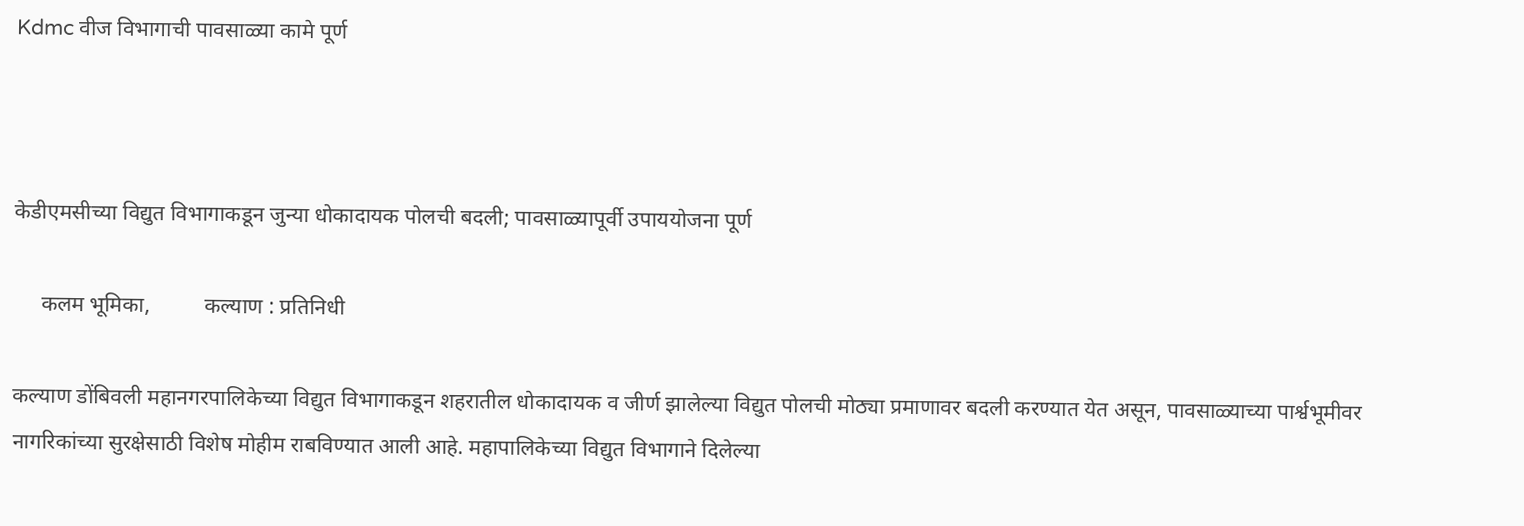Kdmc वीज विभागाची पावसाळ्या कामे पूर्ण



केडीएमसीच्या विद्युत विभागाकडून जुन्या धोकादायक पोलची बदली; पावसाळ्यापूर्वी उपाययोजना पूर्ण

     कलम भूमिका,          कल्याण : प्रतिनिधी

कल्याण डोंबिवली महानगरपालिकेच्या विद्युत विभागाकडून शहरातील धोकादायक व जीर्ण झालेल्या विद्युत पोलची मोठ्या प्रमाणावर बदली करण्यात येत असून, पावसाळ्याच्या पार्श्वभूमीवर नागरिकांच्या सुरक्षेसाठी विशेष मोहीम राबविण्यात आली आहे. महापालिकेच्या विद्युत विभागाने दिलेल्या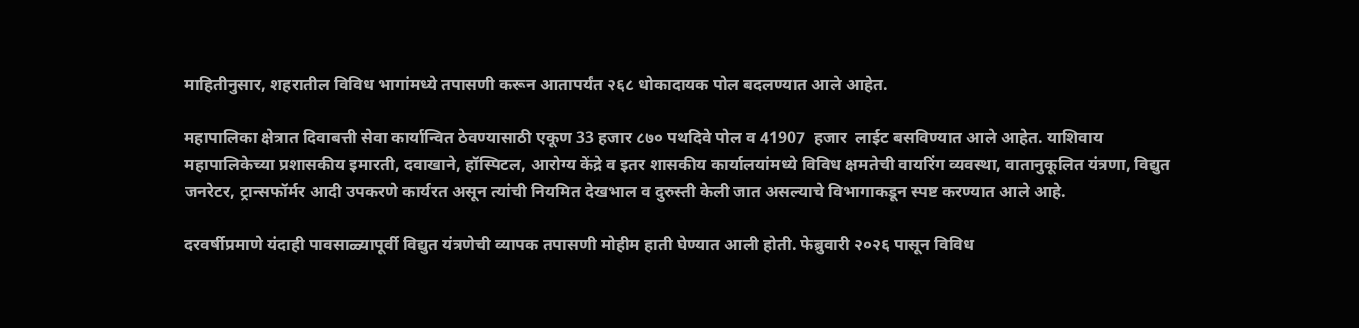माहितीनुसार, शहरातील विविध भागांमध्ये तपासणी करून आतापर्यंत २६८ धोकादायक पोल बदलण्यात आले आहेत.

महापालिका क्षेत्रात दिवाबत्ती सेवा कार्यान्वित ठेवण्यासाठी एकूण 33 हजार ८७० पथदिवे पोल व 41907  हजार  लाईट बसविण्यात आले आहेत. याशिवाय महापालिकेच्या प्रशासकीय इमारती, दवाखाने, हॉस्पिटल, आरोग्य केंद्रे व इतर शासकीय कार्यालयांमध्ये विविध क्षमतेची वायरिंग व्यवस्था, वातानुकूलित यंत्रणा, विद्युत जनरेटर, ट्रान्सफॉर्मर आदी उपकरणे कार्यरत असून त्यांची नियमित देखभाल व दुरुस्ती केली जात असल्याचे विभागाकडून स्पष्ट करण्यात आले आहे.

दरवर्षीप्रमाणे यंदाही पावसाळ्यापूर्वी विद्युत यंत्रणेची व्यापक तपासणी मोहीम हाती घेण्यात आली होती. फेब्रुवारी २०२६ पासून विविध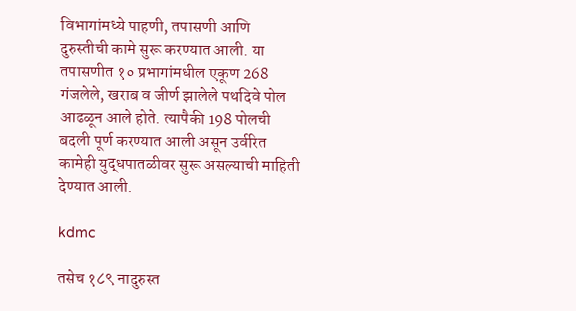विभागांमध्ये पाहणी, तपासणी आणि दुरुस्तीची कामे सुरू करण्यात आली. या तपासणीत १० प्रभागांमधील एकूण 268 गंजलेले, खराब व जीर्ण झालेले पथदिवे पोल आढळून आले होते. त्यापैकी 198 पोलची बदली पूर्ण करण्यात आली असून उर्वरित कामेही युद्धपातळीवर सुरू असल्याची माहिती देण्यात आली.

kdmc

तसेच १८९ नादुरुस्त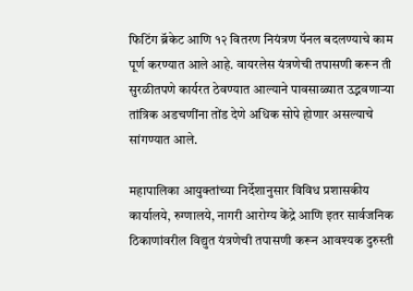फिटिंग ब्रॅकेट आणि १२ वितरण नियंत्रण पॅनल बदलण्याचे काम पूर्ण करण्यात आले आहे. वायरलेस यंत्रणेची तपासणी करून ती सुरळीतपणे कार्यरत ठेवण्यात आल्याने पावसाळ्यात उद्भवणाऱ्या तांत्रिक अडचणींना तोंड देणे अधिक सोपे होणार असल्याचे सांगण्यात आले.

महापालिका आयुक्तांच्या निर्देशानुसार विविध प्रशासकीय कार्यालये, रुग्णालये, नागरी आरोग्य केंद्रे आणि इतर सार्वजनिक ठिकाणांवरील विद्युत यंत्रणेची तपासणी करून आवश्यक दुरुस्ती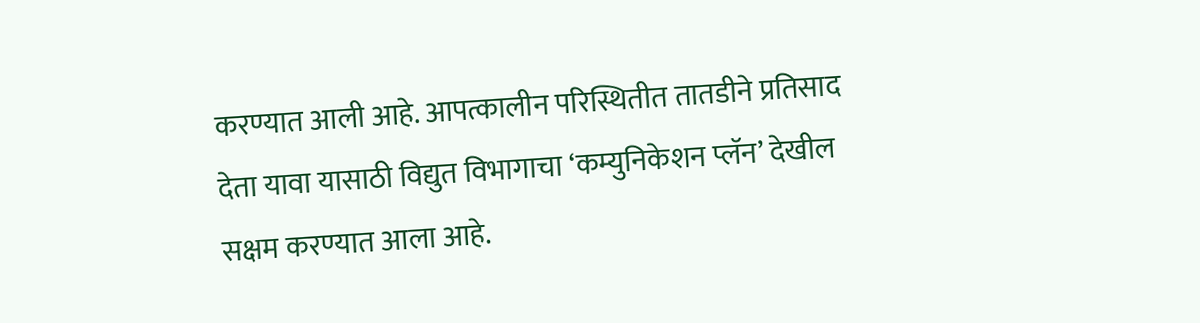करण्यात आली आहे. आपत्कालीन परिस्थितीत तातडीने प्रतिसाद देता यावा यासाठी विद्युत विभागाचा ‘कम्युनिकेशन प्लॅन’ देखील सक्षम करण्यात आला आहे.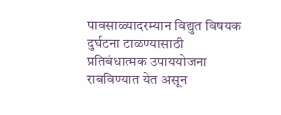पावसाळ्यादरम्यान विद्युत विषयक दुर्घटना टाळण्यासाठी प्रतिबंधात्मक उपाययोजना राबविण्यात येत असून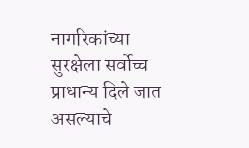नागरिकांच्या सुरक्षेला सर्वोच्च प्राधान्य दिले जात असल्याचे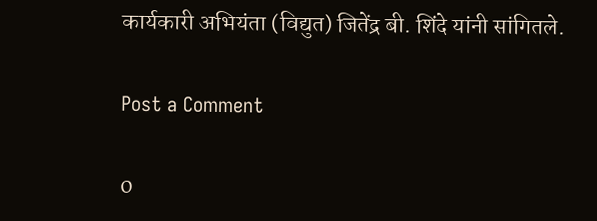कार्यकारी अभियंता (विद्युत) जितेंद्र बी. शिंदे यांनी सांगितले.

Post a Comment

0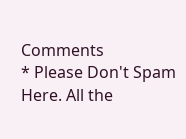Comments
* Please Don't Spam Here. All the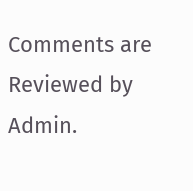Comments are Reviewed by Admin.